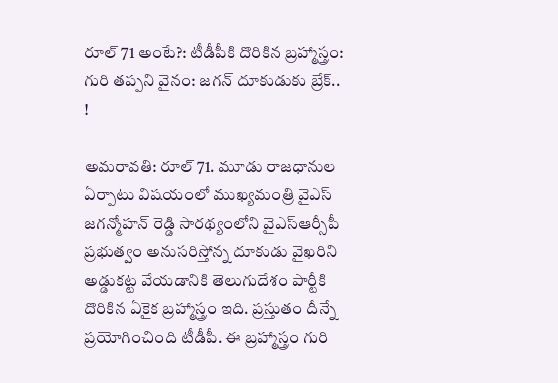రూల్ 71 అంటే?: టీడీపీకి దొరికిన బ్రహ్మాస్త్రం: గురి తప్పని వైనం: జగన్ దూకుడుకు బ్రేక్.. !

అమరావతి: రూల్ 71. మూడు రాజధానుల ఏర్పాటు విషయంలో ముఖ్యమంత్రి వైఎస్ జగన్మోహన్ రెడ్డి సారథ్యంలోని వైఎస్ఆర్సీపీ ప్రభుత్వం అనుసరిస్తోన్న దూకుడు వైఖరిని అడ్డుకట్ట వేయడానికి తెలుగుదేశం పార్టీకి దొరికిన ఏకైక బ్రహ్మాస్త్రం ఇది. ప్రస్తుతం దీన్నే ప్రయోగించింది టీడీపీ. ఈ బ్రహ్మాస్త్రం గురి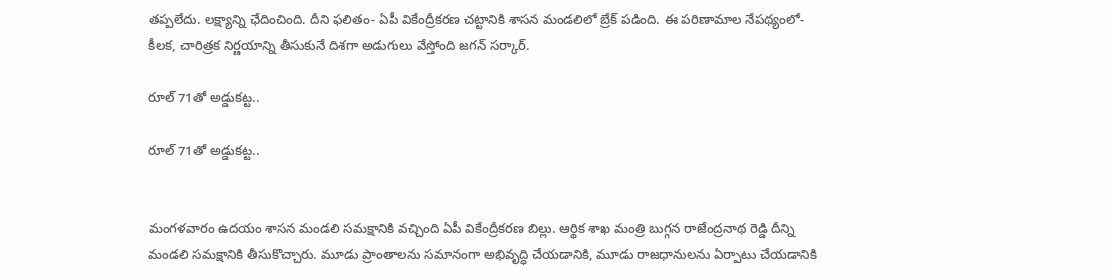తప్పలేదు. లక్ష్యాన్ని ఛేదించింది. దీని ఫలితం- ఏపీ వికేంద్రీకరణ చట్టానికి శాసన మండలిలో బ్రేక్ పడింది. ఈ పరిణామాల నేపథ్యంలో- కీలక, చారిత్రక నిర్ణయాన్ని తీసుకునే దిశగా అడుగులు వేస్తోంది జగన్ సర్కార్.

రూల్ 71తో అడ్డుకట్ట..

రూల్ 71తో అడ్డుకట్ట..


మంగళవారం ఉదయం శాసన మండలి సమక్షానికి వచ్చింది ఏపీ వికేంద్రీకరణ బిల్లు. ఆర్థిక శాఖ మంత్రి బుగ్గన రాజేంద్రనాథ రెడ్డి దీన్ని మండలి సమక్షానికి తీసుకొచ్చారు. మూడు ప్రాంతాలను సమానంగా అభివృద్ధి చేయడానికి, మూడు రాజధానులను ఏర్పాటు చేయడానికి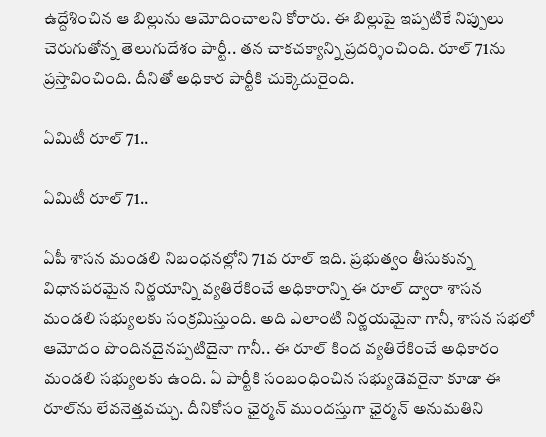ఉద్దేశించిన ఆ బిల్లును ఆమోదించాలని కోరారు. ఈ బిల్లుపై ఇప్పటికే నిప్పులు చెరుగుతోన్న తెలుగుదేశం పార్టీ.. తన చాకచక్యాన్ని ప్రదర్శించింది. రూల్ 71ను ప్రస్తావించింది. దీనితో అధికార పార్టీకి చుక్కెదురైంది.

ఏమిటీ రూల్ 71..

ఏమిటీ రూల్ 71..

ఏపీ శాసన మండలి నిబంధనల్లోని 71వ రూల్ ఇది. ప్రభుత్వం తీసుకున్న విధానపరమైన నిర్ణయాన్ని వ్యతిరేకించే అధికారాన్ని ఈ రూల్ ద్వారా శాసన మండలి సభ్యులకు సంక్రమిస్తుంది. అది ఎలాంటి నిర్ణయమైనా గానీ, శాసన సభలో ఆమోదం పొందినదైనప్పటిదైనా గానీ.. ఈ రూల్ కింద వ్యతిరేకించే అధికారం మండలి సభ్యులకు ఉంది. ఏ పార్టీకి సంబంధించిన సభ్యుడెవరైనా కూడా ఈ రూల్‌ను లేవనెత్తవచ్చు. దీనికోసం ఛైర్మన్ ముందస్తుగా ఛైర్మన్ అనుమతిని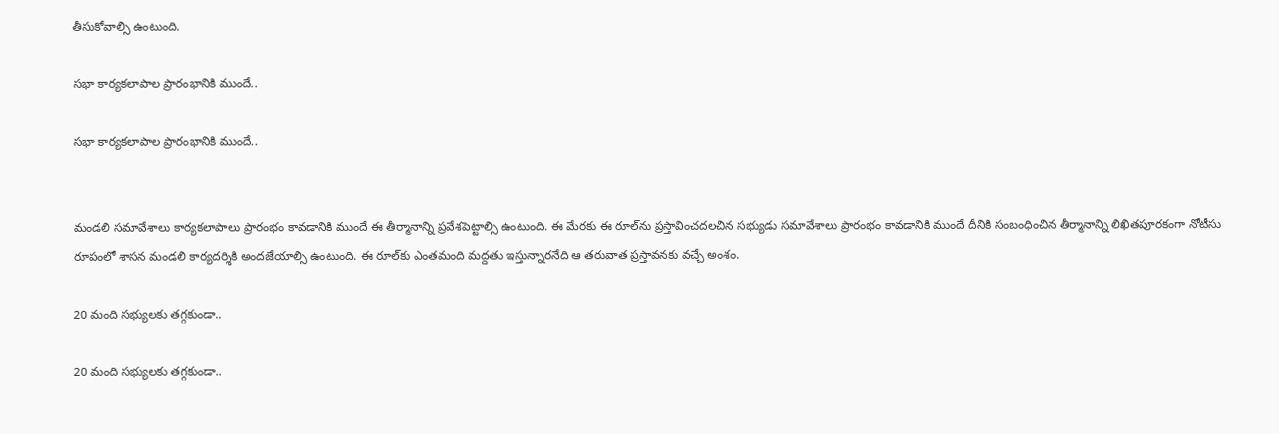తీసుకోవాల్సి ఉంటుంది.

సభా కార్యకలాపాల ప్రారంభానికి ముందే..

సభా కార్యకలాపాల ప్రారంభానికి ముందే..


మండలి సమావేశాలు కార్యకలాపాలు ప్రారంభం కావడానికి ముందే ఈ తీర్మానాన్ని ప్రవేశపెట్టాల్సి ఉంటుంది. ఈ మేరకు ఈ రూల్‌ను ప్రస్తావించదలచిన సభ్యుడు సమావేశాలు ప్రారంభం కావడానికి ముందే దీనికి సంబంధించిన తీర్మానాన్ని లిఖితపూరకంగా నోటీసు రూపంలో శాసన మండలి కార్యదర్శికి అందజేయాల్సి ఉంటుంది. ఈ రూల్‌కు ఎంతమంది మద్దతు ఇస్తున్నారనేది ఆ తరువాత ప్రస్తావనకు వచ్చే అంశం.

20 మంది సభ్యులకు తగ్గకుండా..

20 మంది సభ్యులకు తగ్గకుండా..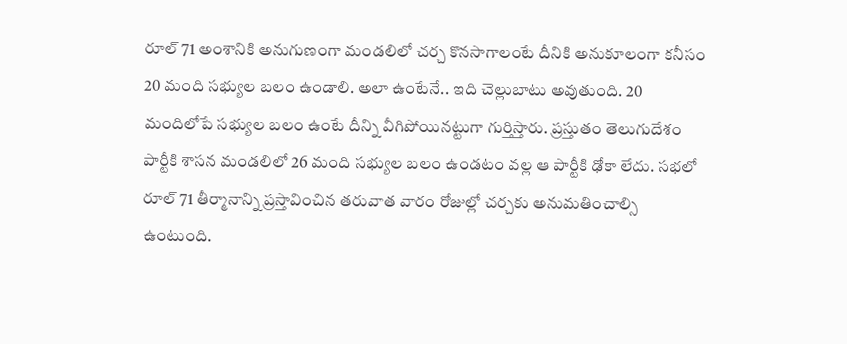రూల్ 71 అంశానికి అనుగుణంగా మండలిలో చర్చ కొనసాగాలంటే దీనికి అనుకూలంగా కనీసం 20 మంది సభ్యుల బలం ఉండాలి. అలా ఉంటేనే.. ఇది చెల్లుబాటు అవుతుంది. 20 మందిలోపే సభ్యుల బలం ఉంటే దీన్ని వీగిపోయినట్టుగా గుర్తిస్తారు. ప్రస్తుతం తెలుగుదేశం పార్టీకి శాసన మండలిలో 26 మంది సభ్యుల బలం ఉండటం వల్ల ఆ పార్టీకి ఢోకా లేదు. సభలో రూల్ 71 తీర్మానాన్ని ప్రస్తావించిన తరువాత వారం రోజుల్లో చర్చకు అనుమతించాల్సి ఉంటుంది.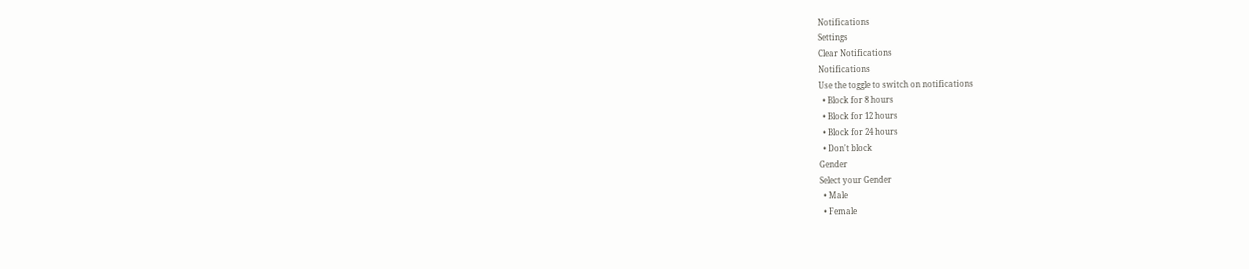Notifications
Settings
Clear Notifications
Notifications
Use the toggle to switch on notifications
  • Block for 8 hours
  • Block for 12 hours
  • Block for 24 hours
  • Don't block
Gender
Select your Gender
  • Male
  • Female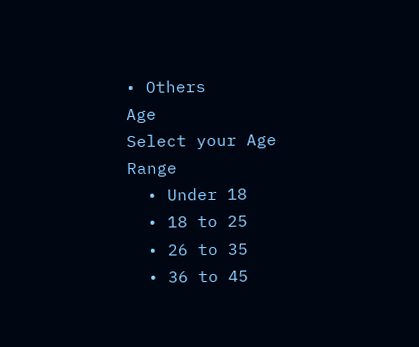• Others
Age
Select your Age Range
  • Under 18
  • 18 to 25
  • 26 to 35
  • 36 to 45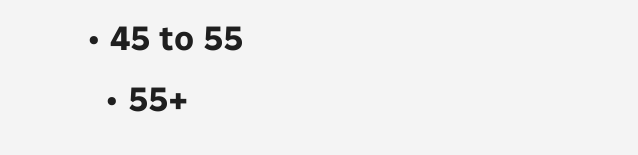• 45 to 55
  • 55+